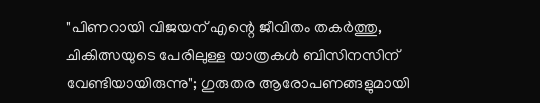"പിണറായി വിജയന് എന്റെ ജീവിതം തകർത്തു, ചികിത്സയുടെ പേരിലുള്ള യാത്രകൾ ബിസിനസിന് വേണ്ടിയായിരുന്നു"; ഗുരുതര ആരോപണങ്ങളുമായി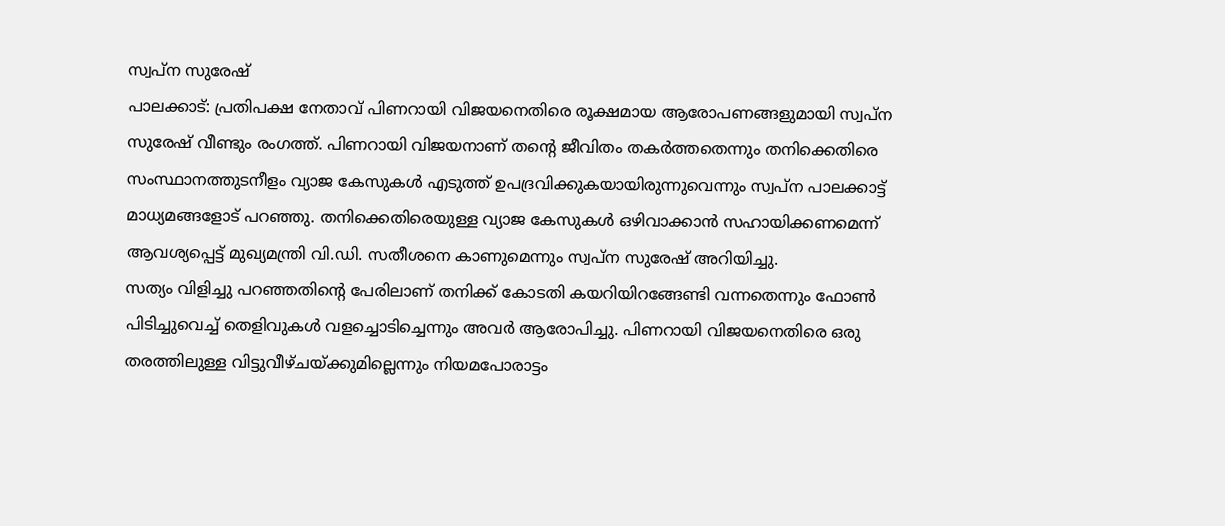സ്വപ്ന സുരേഷ്
പാലക്കാട്: പ്രതിപക്ഷ നേതാവ് പിണറായി വിജയനെതിരെ രൂക്ഷമായ ആരോപണങ്ങളുമായി സ്വപ്ന സുരേഷ് വീണ്ടും രംഗത്ത്. പിണറായി വിജയനാണ് തന്റെ ജീവിതം തകർത്തതെന്നും തനിക്കെതിരെ സംസ്ഥാനത്തുടനീളം വ്യാജ കേസുകൾ എടുത്ത് ഉപദ്രവിക്കുകയായിരുന്നുവെന്നും സ്വപ്ന പാലക്കാട്ട് മാധ്യമങ്ങളോട് പറഞ്ഞു. തനിക്കെതിരെയുള്ള വ്യാജ കേസുകൾ ഒഴിവാക്കാൻ സഹായിക്കണമെന്ന് ആവശ്യപ്പെട്ട് മുഖ്യമന്ത്രി വി.ഡി. സതീശനെ കാണുമെന്നും സ്വപ്ന സുരേഷ് അറിയിച്ചു.
സത്യം വിളിച്ചു പറഞ്ഞതിന്റെ പേരിലാണ് തനിക്ക് കോടതി കയറിയിറങ്ങേണ്ടി വന്നതെന്നും ഫോൺ പിടിച്ചുവെച്ച് തെളിവുകൾ വളച്ചൊടിച്ചെന്നും അവർ ആരോപിച്ചു. പിണറായി വിജയനെതിരെ ഒരു തരത്തിലുള്ള വിട്ടുവീഴ്ചയ്ക്കുമില്ലെന്നും നിയമപോരാട്ടം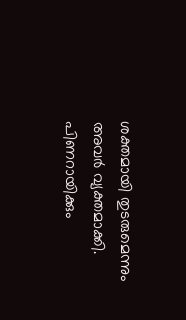ശക്തമായി തുടരുമെന്നും അവർ വ്യക്തമാക്കി.
പിണറായിക്കും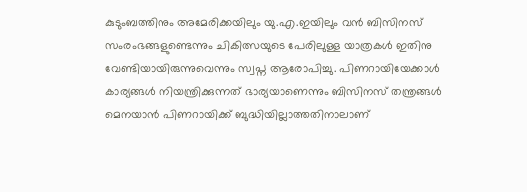കുടുംബത്തിനും അമേരിക്കയിലും യു.എ.ഇയിലും വൻ ബിസിനസ് സംരംഭങ്ങളുണ്ടെന്നും ചികിത്സയുടെ പേരിലുള്ള യാത്രകൾ ഇതിനു വേണ്ടിയായിരുന്നുവെന്നും സ്വപ്ന ആരോപിച്ചു. പിണറായിയേക്കാൾ കാര്യങ്ങൾ നിയന്ത്രിക്കുന്നത് ഭാര്യയാണെന്നും ബിസിനസ് തന്ത്രങ്ങൾ മെനയാൻ പിണറായിക്ക് ബുദ്ധിയില്ലാത്തതിനാലാണ്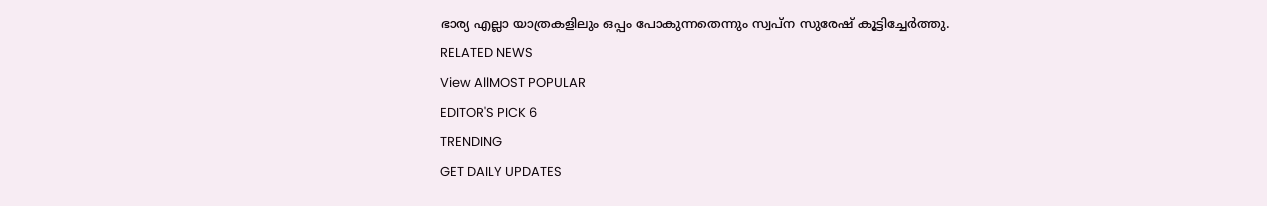ഭാര്യ എല്ലാ യാത്രകളിലും ഒപ്പം പോകുന്നതെന്നും സ്വപ്ന സുരേഷ് കൂട്ടിച്ചേർത്തു.
RELATED NEWS
View AllMOST POPULAR
EDITOR'S PICK 6
TRENDING
GET DAILY UPDATES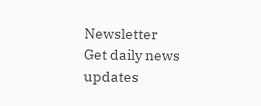Newsletter
Get daily news updates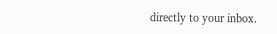directly to your inbox.